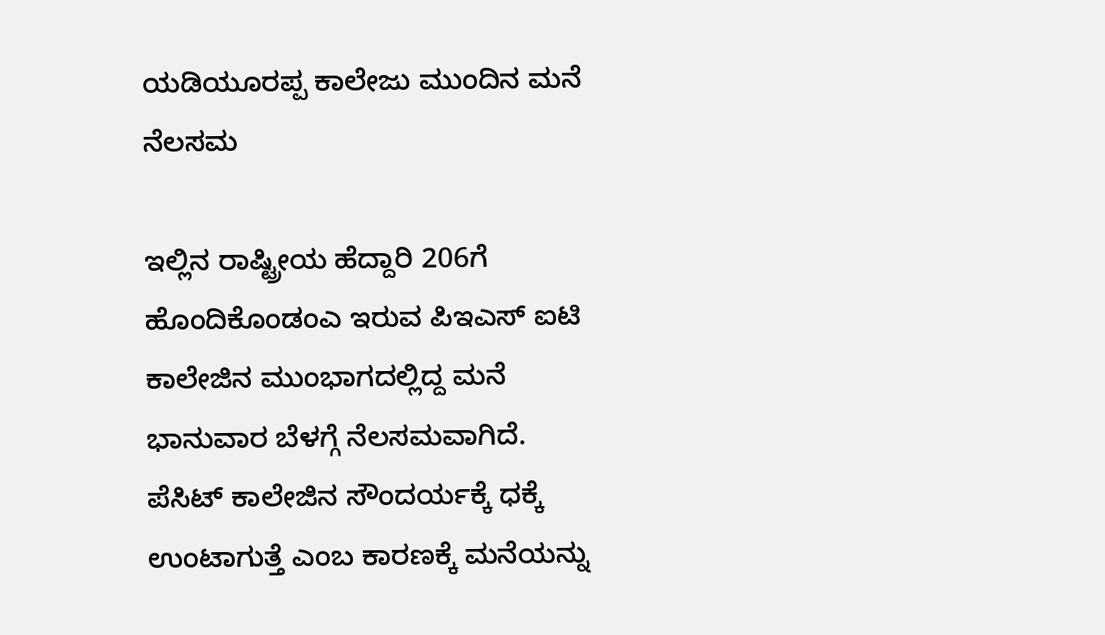ಯಡಿಯೂರಪ್ಪ ಕಾಲೇಜು ಮುಂದಿನ ಮನೆ ನೆಲಸಮ

ಇಲ್ಲಿನ ರಾಷ್ಟ್ರೀಯ ಹೆದ್ದಾರಿ 206ಗೆ ಹೊಂದಿಕೊಂಡಂಎ ಇರುವ ಪಿಇಎಸ್ ಐಟಿ ಕಾಲೇಜಿನ ಮುಂಭಾಗದಲ್ಲಿದ್ದ ಮನೆ ಭಾನುವಾರ ಬೆಳಗ್ಗೆ ನೆಲಸಮವಾಗಿದೆ.
ಪೆಸಿಟ್ ಕಾಲೇಜಿನ ಸೌಂದರ್ಯಕ್ಕೆ ಧಕ್ಕೆ ಉಂಟಾಗುತ್ತೆ ಎಂಬ ಕಾರಣಕ್ಕೆ ಮನೆಯನ್ನು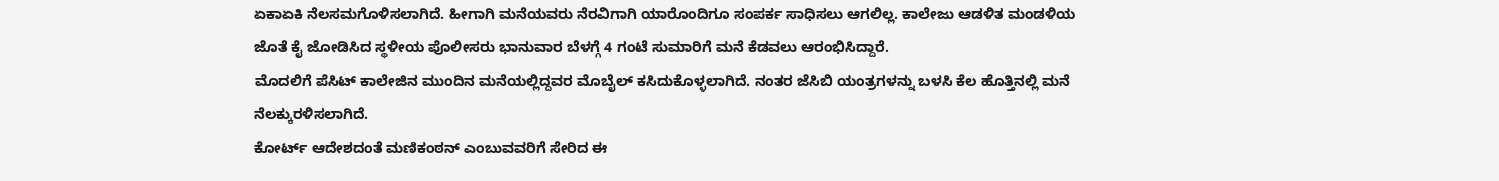ಏಕಾಏಕಿ ನೆಲಸಮಗೊಳಿಸಲಾಗಿದೆ. ಹೀಗಾಗಿ ಮನೆಯವರು ನೆರವಿಗಾಗಿ ಯಾರೊಂದಿಗೂ ಸಂಪರ್ಕ ಸಾಧಿಸಲು ಆಗಲಿಲ್ಲ. ಕಾಲೇಜು ಆಡಳಿತ ಮಂಡಳಿಯ ಜೊತೆ ಕೈ ಜೋಡಿಸಿದ ಸ್ಥಳೀಯ ಪೊಲೀಸರು ಭಾನುವಾರ ಬೆಳಗ್ಗೆ 4 ಗಂಟೆ ಸುಮಾರಿಗೆ ಮನೆ ಕೆಡವಲು ಆರಂಭಿಸಿದ್ದಾರೆ.
ಮೊದಲಿಗೆ ಪೆಸಿಟ್ ಕಾಲೇಜಿನ ಮುಂದಿನ ಮನೆಯಲ್ಲಿದ್ದವರ ಮೊಬೈಲ್ ಕಸಿದುಕೊಳ್ಳಲಾಗಿದೆ. ನಂತರ ಜೆಸಿಬಿ ಯಂತ್ರಗಳನ್ನು ಬಳಸಿ ಕೆಲ ಹೊತ್ತಿನಲ್ಲಿ ಮನೆ ನೆಲಕ್ಕುರಳಿಸಲಾಗಿದೆ.
ಕೋರ್ಟ್ ಆದೇಶದಂತೆ ಮಣಿಕಂಠನ್ ಎಂಬುವವರಿಗೆ ಸೇರಿದ ಈ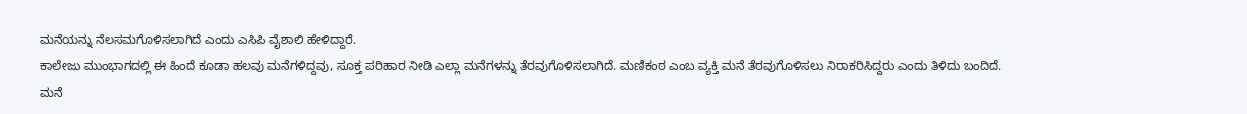ಮನೆಯನ್ನು ನೆಲಸಮಗೊಳಿಸಲಾಗಿದೆ ಎಂದು ಎಸಿಪಿ ವೈಶಾಲಿ ಹೇಳಿದ್ದಾರೆ.
ಕಾಲೇಜು ಮುಂಭಾಗದಲ್ಲಿ ಈ ಹಿಂದೆ ಕೂಡಾ ಹಲವು ಮನೆಗಳಿದ್ದವು, ಸೂಕ್ತ ಪರಿಹಾರ ನೀಡಿ ಎಲ್ಲಾ ಮನೆಗಳನ್ನು ತೆರವುಗೊಳಿಸಲಾಗಿದೆ. ಮಣಿಕಂಠ ಎಂಬ ವ್ಯಕ್ತಿ ಮನೆ ತೆರವುಗೊಳಿಸಲು ನಿರಾಕರಿಸಿದ್ದರು ಎಂದು ತಿಳಿದು ಬಂದಿದೆ.
ಮನೆ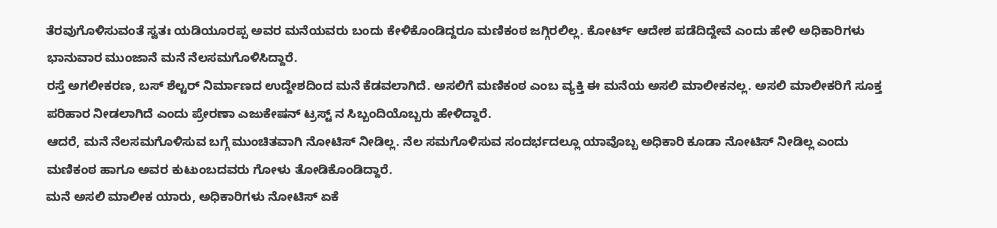ತೆರವುಗೊಳಿಸುವಂತೆ ಸ್ವತಃ ಯಡಿಯೂರಪ್ಪ ಅವರ ಮನೆಯವರು ಬಂದು ಕೇಳಿಕೊಂಡಿದ್ದರೂ ಮಣಿಕಂಠ ಜಗ್ಗಿರಲಿಲ್ಲ. ಕೋರ್ಟ್ ಆದೇಶ ಪಡೆದಿದ್ದೇವೆ ಎಂದು ಹೇಳಿ ಅಧಿಕಾರಿಗಳು ಭಾನುವಾರ ಮುಂಜಾನೆ ಮನೆ ನೆಲಸಮಗೊಳಿಸಿದ್ದಾರೆ.
ರಸ್ತೆ ಅಗಲೀಕರಣ, ಬಸ್ ಶೆಲ್ಟರ್ ನಿರ್ಮಾಣದ ಉದ್ದೇಶದಿಂದ ಮನೆ ಕೆಡವಲಾಗಿದೆ. ಅಸಲಿಗೆ ಮಣಿಕಂಠ ಎಂಬ ವ್ಯಕ್ತಿ ಈ ಮನೆಯ ಅಸಲಿ ಮಾಲೀಕನಲ್ಲ. ಅಸಲಿ ಮಾಲೀಕರಿಗೆ ಸೂಕ್ತ ಪರಿಹಾರ ನೀಡಲಾಗಿದೆ ಎಂದು ಪ್ರೇರಣಾ ಎಜುಕೇಷನ್ ಟ್ರಸ್ಟ್ ನ ಸಿಬ್ಬಂದಿಯೊಬ್ಬರು ಹೇಳಿದ್ದಾರೆ.
ಆದರೆ, ಮನೆ ನೆಲಸಮಗೊಳಿಸುವ ಬಗ್ಗೆ ಮುಂಚಿತವಾಗಿ ನೋಟಿಸ್ ನೀಡಿಲ್ಲ. ನೆಲ ಸಮಗೊಳಿಸುವ ಸಂದರ್ಭದಲ್ಲೂ ಯಾವೊಬ್ಬ ಅಧಿಕಾರಿ ಕೂಡಾ ನೋಟಿಸ್ ನೀಡಿಲ್ಲ ಎಂದು ಮಣಿಕಂಠ ಹಾಗೂ ಅವರ ಕುಟುಂಬದವರು ಗೋಳು ತೋಡಿಕೊಂಡಿದ್ದಾರೆ.
ಮನೆ ಅಸಲಿ ಮಾಲೀಕ ಯಾರು, ಅಧಿಕಾರಿಗಳು ನೋಟಿಸ್ ಏಕೆ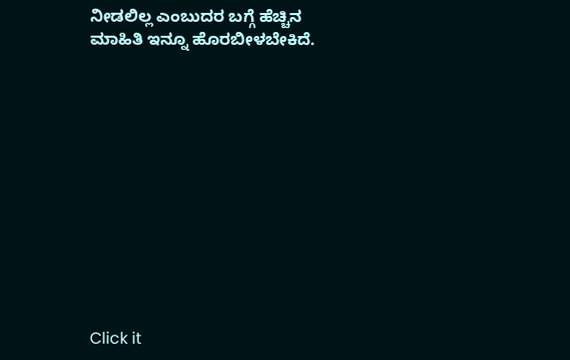ನೀಡಲಿಲ್ಲ ಎಂಬುದರ ಬಗ್ಗೆ ಹೆಚ್ಚಿನ ಮಾಹಿತಿ ಇನ್ನೂ ಹೊರಬೀಳಬೇಕಿದೆ.












Click it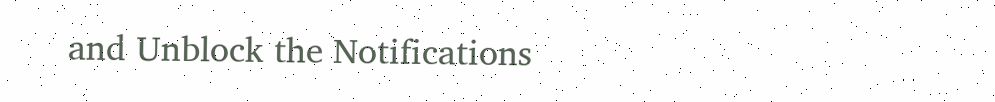and Unblock the Notifications